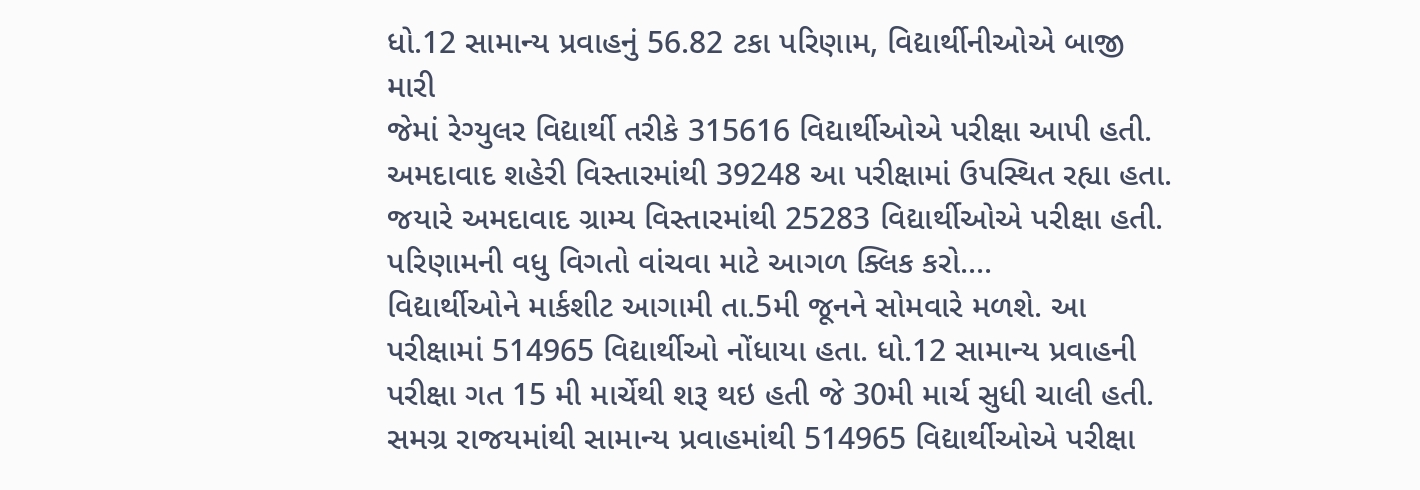ધો.12 સામાન્ય પ્રવાહનું 56.82 ટકા પરિણામ, વિદ્યાર્થીનીઓએ બાજી મારી
જેમાં રેગ્યુલર વિદ્યાર્થી તરીકે 315616 વિદ્યાર્થીઓએ પરીક્ષા આપી હતી. અમદાવાદ શહેરી વિસ્તારમાંથી 39248 આ પરીક્ષામાં ઉપસ્થિત રહ્યા હતા. જયારે અમદાવાદ ગ્રામ્ય વિસ્તારમાંથી 25283 વિદ્યાર્થીઓએ પરીક્ષા હતી. પરિણામની વધુ વિગતો વાંચવા માટે આગળ ક્લિક કરો....
વિદ્યાર્થીઓને માર્કશીટ આગામી તા.5મી જૂનને સોમવારે મળશે. આ પરીક્ષામાં 514965 વિદ્યાર્થીઓ નોંધાયા હતા. ધો.12 સામાન્ય પ્રવાહની પરીક્ષા ગત 15 મી માર્ચેથી શરૂ થઇ હતી જે 30મી માર્ચ સુધી ચાલી હતી. સમગ્ર રાજયમાંથી સામાન્ય પ્રવાહમાંથી 514965 વિદ્યાર્થીઓએ પરીક્ષા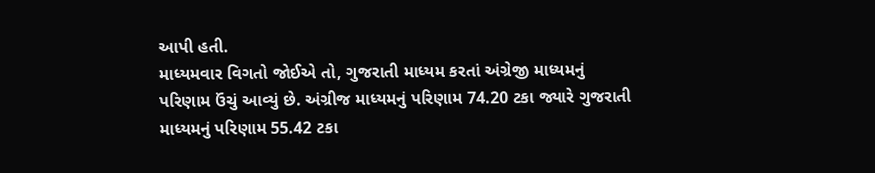આપી હતી.
માધ્યમવાર વિગતો જોઈએ તો, ગુજરાતી માધ્યમ કરતાં અંગ્રેજી માધ્યમનું પરિણામ ઉંચું આવ્યું છે. અંગ્રીજ માધ્યમનું પરિણામ 74.20 ટકા જ્યારે ગુજરાતી માધ્યમનું પરિણામ 55.42 ટકા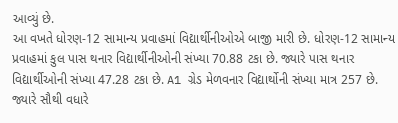આવ્યું છે.
આ વખતે ધોરણ-12 સામાન્ય પ્રવાહમાં વિદ્યાર્થીનીઓએ બાજી મારી છે. ધોરણ-12 સામાન્ય પ્રવાહમાં કુલ પાસ થનાર વિદ્યાર્થીનીઓની સંખ્યા 70.88 ટકા છે. જ્યારે પાસ થનાર વિદ્યાર્થીઓની સંખ્યા 47.28 ટકા છે. A1 ગ્રેડ મેળવનાર વિદ્યાર્થોની સંખ્યા માત્ર 257 છે. જ્યારે સૌથી વધારે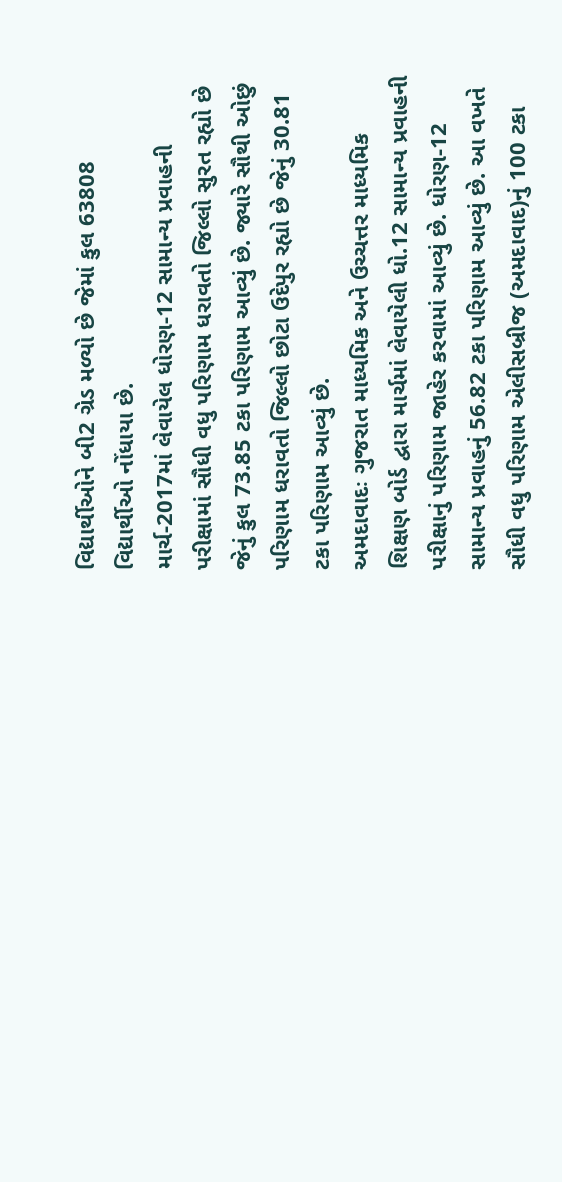વિદ્યાર્થીઓને બી2 ગ્રેડ મળ્યો છે જેમાં કુલ 63808 વિદ્યાર્થીઓ નોંધાયા છે.
માર્ચ-2017માં લેવાયેલ ધોરણ-12 સામાન્ય પ્રવાહની પરીક્ષામાં સૌધી વધુ પરિણામ ધરાવતો જિલ્લો સુરત રહ્યો છે જેનું કુલ 73.85 ટકા પરિણામ આવ્યું છે. જ્યારે સૌથી ઓછું પરિણામ ધરાવતો જિલ્લો છોટા ઉદેપુર રહ્યો છે જેનું 30.81 ટકા પરિણામ આવ્યું છે.
અમદાવાદઃ ગુજરાત માધ્યમિક અને ઉચ્ચત્તર માધ્યમિક શિક્ષણ બોર્ડ દ્વારા માર્ચમાં લેવાયેલી ધો.12 સામાન્ય પ્રવાહની પરીક્ષાનું પરિણામ જાહેર કરવામાં આવ્યું છે. ધોરણ-12 સામાન્ય પ્રવાહનું 56.82 ટકા પરિણામ આવ્યું છે. આ વખતે સૌધી વધુ પરિણામ એલીસબ્રીજ (અમદાવાદ)નું 100 ટકા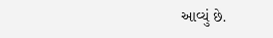આવ્યું છે.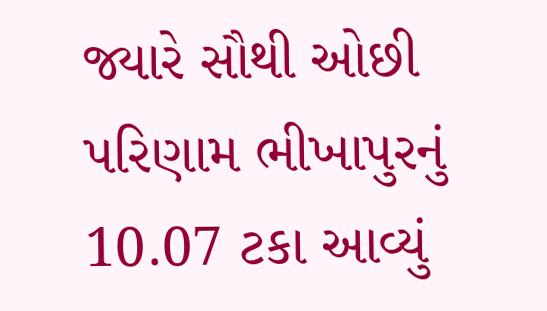જ્યારે સૌથી ઓછી પરિણામ ભીખાપુરનું 10.07 ટકા આવ્યું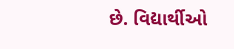છે. વિદ્યાર્થીઓ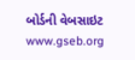બોર્ડની વેબસાઇટ www.gseb.org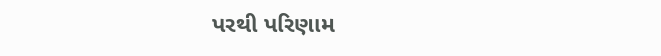પરથી પરિણામ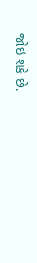જોઇ શકે છે.